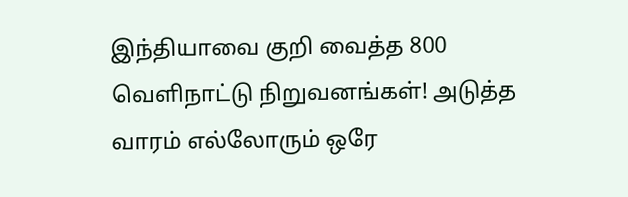இந்தியாவை குறி வைத்த 800 வெளிநாட்டு நிறுவனங்கள்! அடுத்த வாரம் எல்லோரும் ஒரே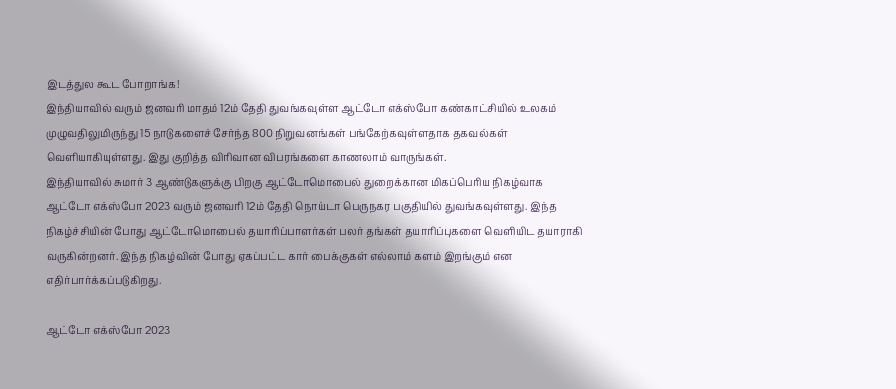இடத்துல கூட போறாங்க!
இந்தியாவில் வரும் ஜனவரி மாதம் 12ம் தேதி துவங்கவுள்ள ஆட்டோ எக்ஸ்போ கண்காட்சியில் உலகம் முழுவதிலுமிருந்து 15 நாடுகளைச் சேர்ந்த 800 நிறுவனங்கள் பங்கேற்கவுள்ளதாக தகவல்கள் வெளியாகியுள்ளது. இது குறித்த விரிவான விபரங்களை காணலாம் வாருங்கள்.
இந்தியாவில் சுமார் 3 ஆண்டுகளுக்கு பிறகு ஆட்டோமொபைல் துறைக்கான மிகப்பெரிய நிகழ்வாக ஆட்டோ எக்ஸ்போ 2023 வரும் ஜனவரி 12ம் தேதி நொய்டா பெருநகர பகுதியில் துவங்கவுள்ளது. இந்த நிகழ்ச்சியின் போது ஆட்டோமொபைல் தயாரிப்பாளர்கள் பலர் தங்கள் தயாரிப்புகளை வெளியிட தயாராகி வருகின்றனர். இந்த நிகழ்வின் போது ஏகப்பட்ட கார் பைக்குகள் எல்லாம் களம் இறங்கும் என எதிர்பார்க்கப்படுகிறது.

ஆட்டோ எக்ஸ்போ 2023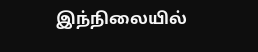இந்நிலையில்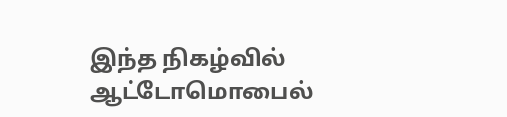இந்த நிகழ்வில் ஆட்டோமொபைல்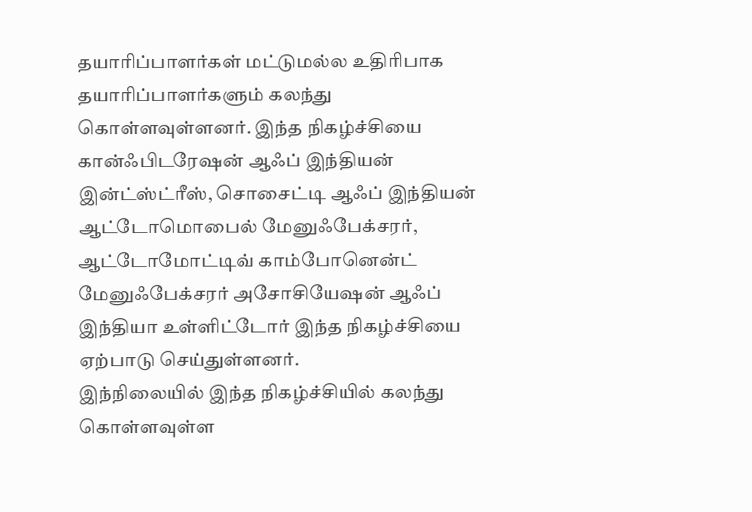தயாரிப்பாளர்கள் மட்டுமல்ல உதிரிபாக தயாரிப்பாளர்களும் கலந்து கொள்ளவுள்ளனர். இந்த நிகழ்ச்சியை கான்ஃபிடரேஷன் ஆஃப் இந்தியன் இன்ட்ஸ்ட்ரீஸ், சொசைட்டி ஆஃப் இந்தியன் ஆட்டோமொபைல் மேனுஃபேக்சரர், ஆட்டோமோட்டிவ் காம்போனென்ட் மேனுஃபேக்சரர் அசோசியேஷன் ஆஃப் இந்தியா உள்ளிட்டோர் இந்த நிகழ்ச்சியை ஏற்பாடு செய்துள்ளனர்.
இந்நிலையில் இந்த நிகழ்ச்சியில் கலந்து கொள்ளவுள்ள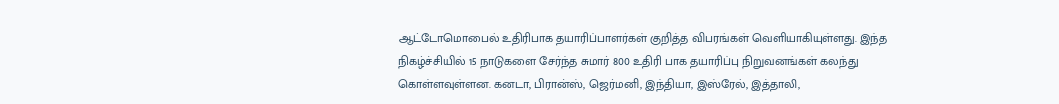ஆட்டோமொபைல் உதிரிபாக தயாரிப்பாளர்கள் குறித்த விபரங்கள் வெளியாகியுள்ளது. இந்த நிகழ்ச்சியில் 15 நாடுகளை சேர்ந்த சுமார் 800 உதிரி பாக தயாரிப்பு நிறுவனங்கள் கலந்து கொள்ளவுள்ளன. கனடா, பிரான்ஸ், ஜெர்மனி, இந்தியா, இஸ்ரேல், இத்தாலி,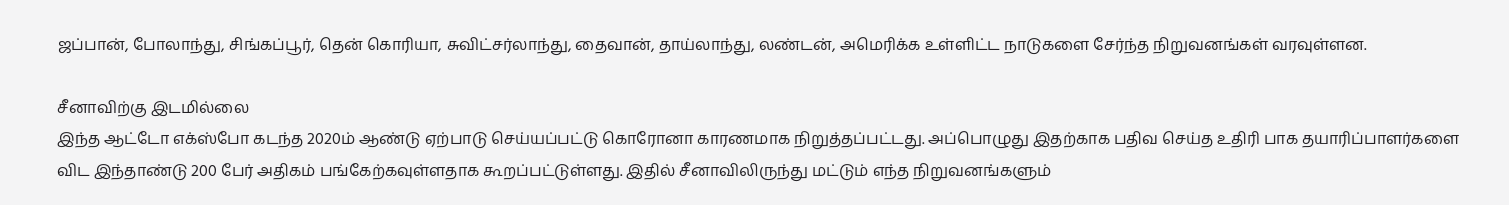ஜப்பான், போலாந்து, சிங்கப்பூர், தென் கொரியா, சுவிட்சர்லாந்து, தைவான், தாய்லாந்து, லண்டன், அமெரிக்க உள்ளிட்ட நாடுகளை சேர்ந்த நிறுவனங்கள் வரவுள்ளன.

சீனாவிற்கு இடமில்லை
இந்த ஆட்டோ எக்ஸ்போ கடந்த 2020ம் ஆண்டு ஏற்பாடு செய்யப்பட்டு கொரோனா காரணமாக நிறுத்தப்பட்டது. அப்பொழுது இதற்காக பதிவ செய்த உதிரி பாக தயாரிப்பாளர்களை விட இந்தாண்டு 200 பேர் அதிகம் பங்கேற்கவுள்ளதாக கூறப்பட்டுள்ளது. இதில் சீனாவிலிருந்து மட்டும் எந்த நிறுவனங்களும்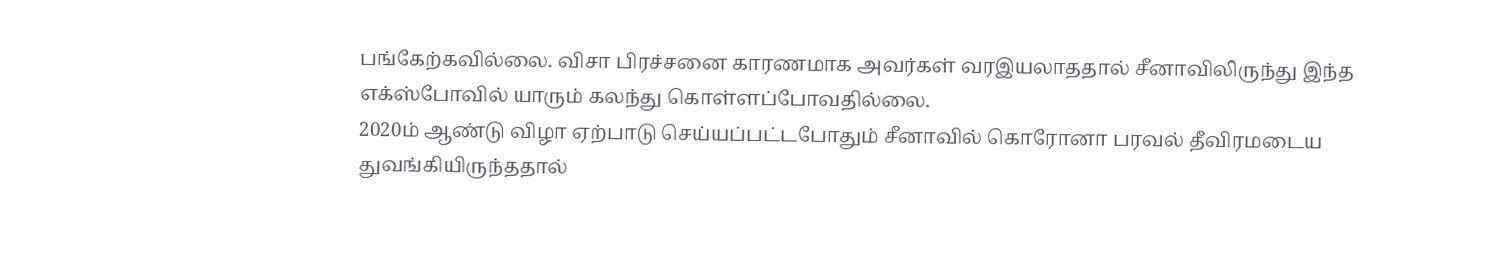பங்கேற்கவில்லை. விசா பிரச்சனை காரணமாக அவர்கள் வரஇயலாததால் சீனாவிலிருந்து இந்த எக்ஸ்போவில் யாரும் கலந்து கொள்ளப்போவதில்லை.
2020ம் ஆண்டு விழா ஏற்பாடு செய்யப்பட்டபோதும் சீனாவில் கொரோனா பரவல் தீவிரமடைய துவங்கியிருந்ததால்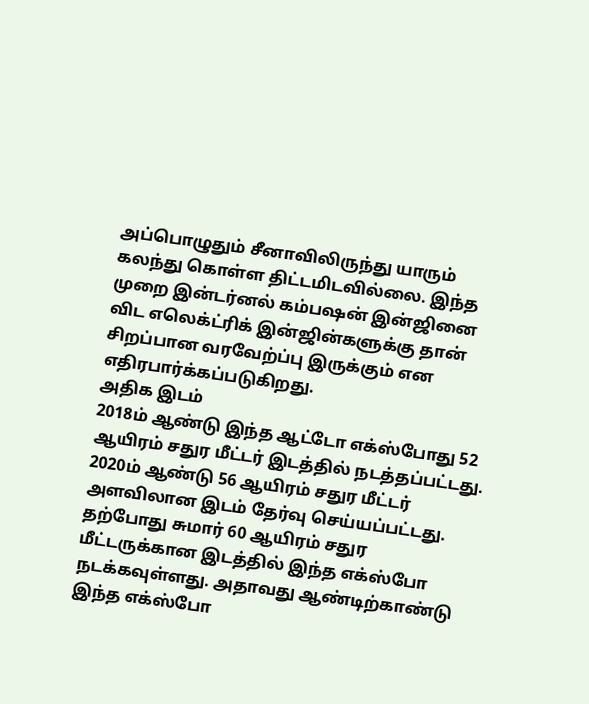அப்பொழுதும் சீனாவிலிருந்து யாரும் கலந்து கொள்ள திட்டமிடவில்லை. இந்த முறை இன்டர்னல் கம்பஷன் இன்ஜினை விட எலெக்ட்ரிக் இன்ஜின்களுக்கு தான் சிறப்பான வரவேற்ப்பு இருக்கும் என எதிரபார்க்கப்படுகிறது.
அதிக இடம்
2018ம் ஆண்டு இந்த ஆட்டோ எக்ஸ்போது 52 ஆயிரம் சதுர மீட்டர் இடத்தில் நடத்தப்பட்டது. 2020ம் ஆண்டு 56 ஆயிரம் சதுர மீட்டர் அளவிலான இடம் தேர்வு செய்யப்பட்டது. தற்போது சுமார் 60 ஆயிரம் சதுர மீட்டருக்கான இடத்தில் இந்த எக்ஸ்போ நடக்கவுள்ளது. அதாவது ஆண்டிற்காண்டு இந்த எக்ஸ்போ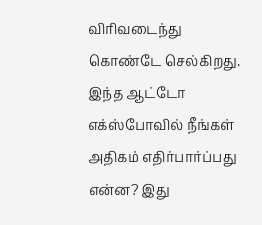விரிவடைந்து கொண்டே செல்கிறது. இந்த ஆட்டோ எக்ஸ்போவில் நீங்கள் அதிகம் எதிர்பார்ப்பது என்ன? இது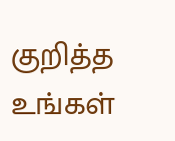குறித்த உங்கள்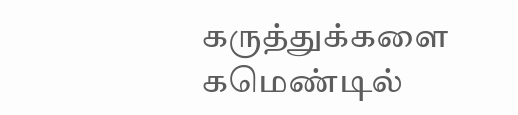கருத்துக்களை கமெண்டில்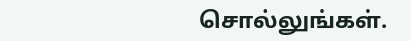சொல்லுங்கள்.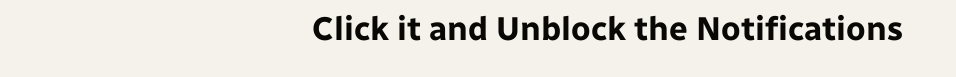Click it and Unblock the Notifications